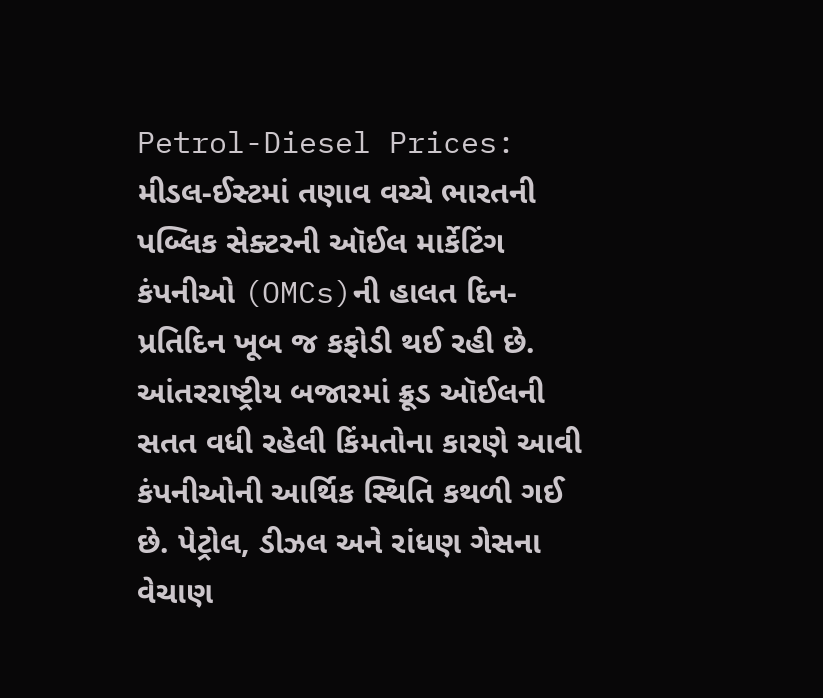Petrol-Diesel Prices: મીડલ-ઈસ્ટમાં તણાવ વચ્ચે ભારતની પબ્લિક સેક્ટરની ઑઈલ માર્કેટિંગ કંપનીઓ (OMCs)ની હાલત દિન-પ્રતિદિન ખૂબ જ કફોડી થઈ રહી છે. આંતરરાષ્ટ્રીય બજારમાં ક્રૂડ ઑઈલની સતત વધી રહેલી કિંમતોના કારણે આવી કંપનીઓની આર્થિક સ્થિતિ કથળી ગઈ છે. પેટ્રોલ, ડીઝલ અને રાંધણ ગેસના વેચાણ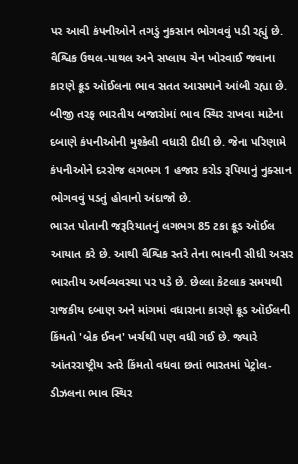પર આવી કંપનીઓને તગડું નુકસાન ભોગવવું પડી રહ્યું છે.
વૈશ્વિક ઉથલ-પાથલ અને સપ્લાય ચેન ખોરવાઈ જવાના કારણે ક્રૂડ ઑઈલના ભાવ સતત આસમાને આંબી રહ્યા છે. બીજી તરફ ભારતીય બજારોમાં ભાવ સ્થિર રાખવા માટેના દબાણે કંપનીઓની મુશ્કેલી વધારી દીધી છે. જેના પરિણામે કંપનીઓને દરરોજ લગભગ 1 હજાર કરોડ રૂપિયાનું નુક્સાન ભોગવવું પડતું હોવાનો અંદાજો છે.
ભારત પોતાની જરૂરિયાતનું લગભગ 85 ટકા ક્રૂડ ઑઈલ આયાત કરે છે. આથી વૈશ્વિક સ્તરે તેના ભાવની સીધી અસર ભારતીય અર્થવ્યવસ્થા પર પડે છે. છેલ્લા કેટલાક સમયથી રાજકીય દબાણ અને માંગમાં વધારાના કારણે ક્રૂડ ઑઈલની કિંમતો 'બ્રેક ઈવન' ખર્ચથી પણ વધી ગઈ છે. જ્યારે આંતરરાષ્ટ્રીય સ્તરે કિંમતો વધવા છતાં ભારતમાં પેટ્રોલ-ડીઝલના ભાવ સ્થિર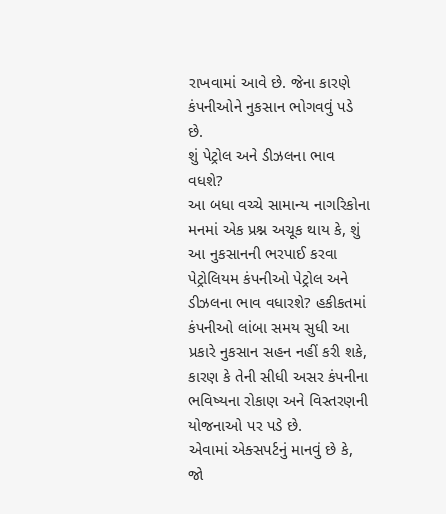રાખવામાં આવે છે. જેના કારણે કંપનીઓને નુકસાન ભોગવવું પડે છે.
શું પેટ્રોલ અને ડીઝલના ભાવ વધશે?
આ બધા વચ્ચે સામાન્ય નાગરિકોના મનમાં એક પ્રશ્ન અચૂક થાય કે, શું આ નુકસાનની ભરપાઈ કરવા પેટ્રોલિયમ કંપનીઓ પેટ્રોલ અને ડીઝલના ભાવ વધારશે? હકીકતમાં કંપનીઓ લાંબા સમય સુધી આ પ્રકારે નુકસાન સહન નહીં કરી શકે, કારણ કે તેની સીધી અસર કંપનીના ભવિષ્યના રોકાણ અને વિસ્તરણની યોજનાઓ પર પડે છે.
એવામાં એક્સપર્ટનું માનવું છે કે, જો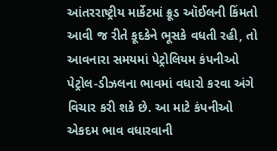આંતરરાષ્ટ્રીય માર્કેટમાં ક્રૂડ ઑઈલની કિંમતો આવી જ રીતે કૂદકેને ભૂસકે વધતી રહી, તો આવનારા સમયમાં પેટ્રોલિયમ કંપનીઓ પેટ્રોલ-ડીઝલના ભાવમાં વધારો કરવા અંગે વિચાર કરી શકે છે. આ માટે કંપનીઓ એકદમ ભાવ વધારવાની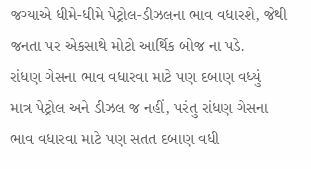જગ્યાએ ધીમે-ધીમે પેટ્રોલ-ડીઝલના ભાવ વધારશે, જેથી જનતા પર એકસાથે મોટો આર્થિક બોજ ના પડે.
રાંધણ ગેસના ભાવ વધારવા માટે પણ દબાણ વધ્યું
માત્ર પેટ્રોલ અને ડીઝલ જ નહીં, પરંતુ રાંધણ ગેસના ભાવ વધારવા માટે પણ સતત દબાણ વધી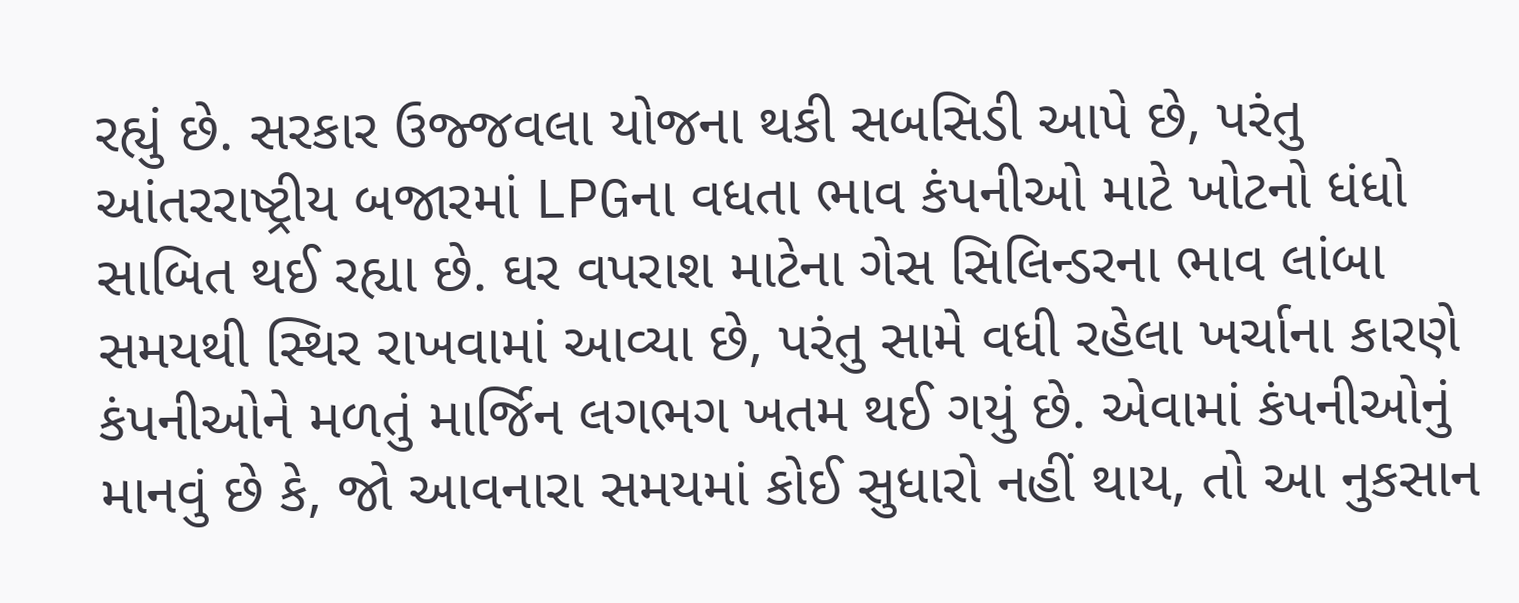રહ્યું છે. સરકાર ઉજ્જવલા યોજના થકી સબસિડી આપે છે, પરંતુ આંતરરાષ્ટ્રીય બજારમાં LPGના વધતા ભાવ કંપનીઓ માટે ખોટનો ધંધો સાબિત થઈ રહ્યા છે. ઘર વપરાશ માટેના ગેસ સિલિન્ડરના ભાવ લાંબા સમયથી સ્થિર રાખવામાં આવ્યા છે, પરંતુ સામે વધી રહેલા ખર્ચાના કારણે કંપનીઓને મળતું માર્જિન લગભગ ખતમ થઈ ગયું છે. એવામાં કંપનીઓનું માનવું છે કે, જો આવનારા સમયમાં કોઈ સુધારો નહીં થાય, તો આ નુકસાન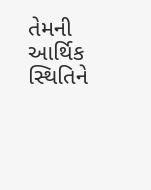તેમની આર્થિક સ્થિતિને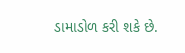ડામાડોળ કરી શકે છે.